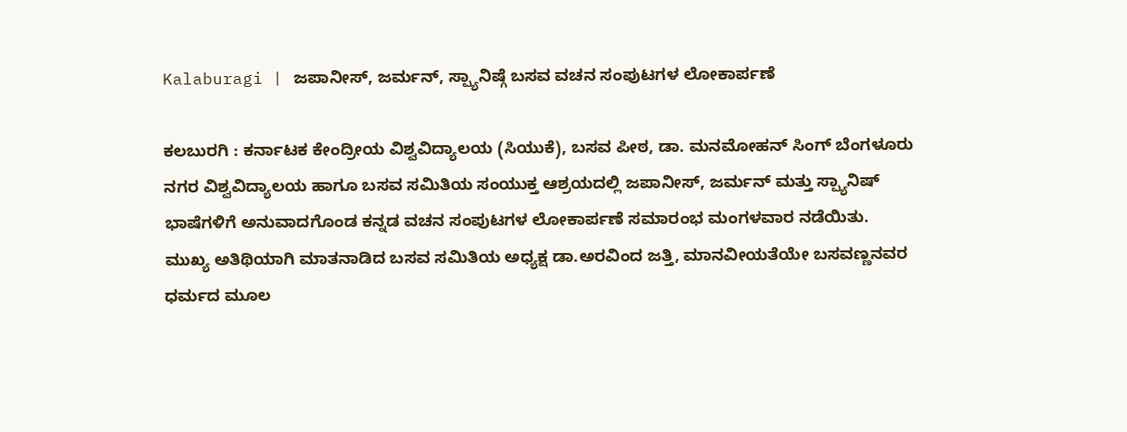Kalaburagi | ಜಪಾನೀಸ್, ಜರ್ಮನ್, ಸ್ಪ್ಯಾನಿಷ್ಗೆ ಬಸವ ವಚನ ಸಂಪುಟಗಳ ಲೋಕಾರ್ಪಣೆ

ಕಲಬುರಗಿ : ಕರ್ನಾಟಕ ಕೇಂದ್ರೀಯ ವಿಶ್ವವಿದ್ಯಾಲಯ (ಸಿಯುಕೆ), ಬಸವ ಪೀಠ, ಡಾ. ಮನಮೋಹನ್ ಸಿಂಗ್ ಬೆಂಗಳೂರು ನಗರ ವಿಶ್ವವಿದ್ಯಾಲಯ ಹಾಗೂ ಬಸವ ಸಮಿತಿಯ ಸಂಯುಕ್ತ ಆಶ್ರಯದಲ್ಲಿ ಜಪಾನೀಸ್, ಜರ್ಮನ್ ಮತ್ತು ಸ್ಪ್ಯಾನಿಷ್ ಭಾಷೆಗಳಿಗೆ ಅನುವಾದಗೊಂಡ ಕನ್ನಡ ವಚನ ಸಂಪುಟಗಳ ಲೋಕಾರ್ಪಣೆ ಸಮಾರಂಭ ಮಂಗಳವಾರ ನಡೆಯಿತು.
ಮುಖ್ಯ ಅತಿಥಿಯಾಗಿ ಮಾತನಾಡಿದ ಬಸವ ಸಮಿತಿಯ ಅಧ್ಯಕ್ಷ ಡಾ.ಅರವಿಂದ ಜತ್ತಿ, ಮಾನವೀಯತೆಯೇ ಬಸವಣ್ಣನವರ ಧರ್ಮದ ಮೂಲ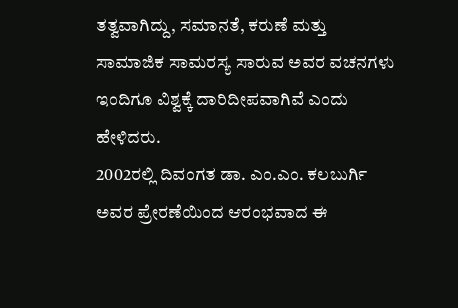ತತ್ವವಾಗಿದ್ದು, ಸಮಾನತೆ, ಕರುಣೆ ಮತ್ತು ಸಾಮಾಜಿಕ ಸಾಮರಸ್ಯ ಸಾರುವ ಅವರ ವಚನಗಳು ಇಂದಿಗೂ ವಿಶ್ವಕ್ಕೆ ದಾರಿದೀಪವಾಗಿವೆ ಎಂದು ಹೇಳಿದರು.
2002ರಲ್ಲಿ ದಿವಂಗತ ಡಾ. ಎಂ.ಎಂ. ಕಲಬುರ್ಗಿ ಅವರ ಪ್ರೇರಣೆಯಿಂದ ಆರಂಭವಾದ ಈ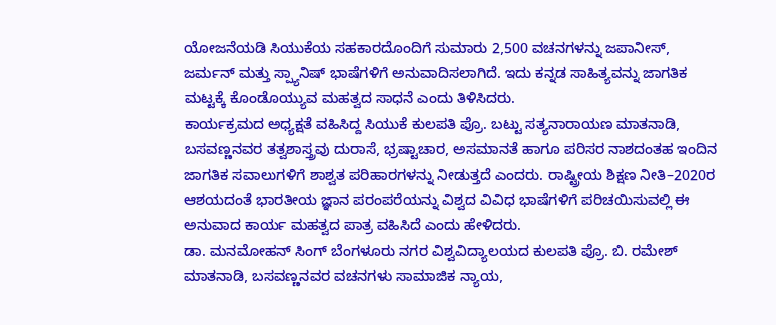ಯೋಜನೆಯಡಿ ಸಿಯುಕೆಯ ಸಹಕಾರದೊಂದಿಗೆ ಸುಮಾರು 2,500 ವಚನಗಳನ್ನು ಜಪಾನೀಸ್, ಜರ್ಮನ್ ಮತ್ತು ಸ್ಪ್ಯಾನಿಷ್ ಭಾಷೆಗಳಿಗೆ ಅನುವಾದಿಸಲಾಗಿದೆ. ಇದು ಕನ್ನಡ ಸಾಹಿತ್ಯವನ್ನು ಜಾಗತಿಕ ಮಟ್ಟಕ್ಕೆ ಕೊಂಡೊಯ್ಯುವ ಮಹತ್ವದ ಸಾಧನೆ ಎಂದು ತಿಳಿಸಿದರು.
ಕಾರ್ಯಕ್ರಮದ ಅಧ್ಯಕ್ಷತೆ ವಹಿಸಿದ್ದ ಸಿಯುಕೆ ಕುಲಪತಿ ಪ್ರೊ. ಬಟ್ಟು ಸತ್ಯನಾರಾಯಣ ಮಾತನಾಡಿ, ಬಸವಣ್ಣನವರ ತತ್ವಶಾಸ್ತ್ರವು ದುರಾಸೆ, ಭ್ರಷ್ಟಾಚಾರ, ಅಸಮಾನತೆ ಹಾಗೂ ಪರಿಸರ ನಾಶದಂತಹ ಇಂದಿನ ಜಾಗತಿಕ ಸವಾಲುಗಳಿಗೆ ಶಾಶ್ವತ ಪರಿಹಾರಗಳನ್ನು ನೀಡುತ್ತದೆ ಎಂದರು. ರಾಷ್ಟ್ರೀಯ ಶಿಕ್ಷಣ ನೀತಿ–2020ರ ಆಶಯದಂತೆ ಭಾರತೀಯ ಜ್ಞಾನ ಪರಂಪರೆಯನ್ನು ವಿಶ್ವದ ವಿವಿಧ ಭಾಷೆಗಳಿಗೆ ಪರಿಚಯಿಸುವಲ್ಲಿ ಈ ಅನುವಾದ ಕಾರ್ಯ ಮಹತ್ವದ ಪಾತ್ರ ವಹಿಸಿದೆ ಎಂದು ಹೇಳಿದರು.
ಡಾ. ಮನಮೋಹನ್ ಸಿಂಗ್ ಬೆಂಗಳೂರು ನಗರ ವಿಶ್ವವಿದ್ಯಾಲಯದ ಕುಲಪತಿ ಪ್ರೊ. ಬಿ. ರಮೇಶ್ ಮಾತನಾಡಿ, ಬಸವಣ್ಣನವರ ವಚನಗಳು ಸಾಮಾಜಿಕ ನ್ಯಾಯ,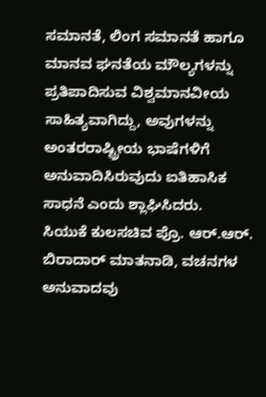ಸಮಾನತೆ, ಲಿಂಗ ಸಮಾನತೆ ಹಾಗೂ ಮಾನವ ಘನತೆಯ ಮೌಲ್ಯಗಳನ್ನು ಪ್ರತಿಪಾದಿಸುವ ವಿಶ್ವಮಾನವೀಯ ಸಾಹಿತ್ಯವಾಗಿದ್ದು, ಅವುಗಳನ್ನು ಅಂತರರಾಷ್ಟ್ರೀಯ ಭಾಷೆಗಳಿಗೆ ಅನುವಾದಿಸಿರುವುದು ಐತಿಹಾಸಿಕ ಸಾಧನೆ ಎಂದು ಶ್ಲಾಘಿಸಿದರು.
ಸಿಯುಕೆ ಕುಲಸಚಿವ ಪ್ರೊ. ಆರ್.ಆರ್. ಬಿರಾದಾರ್ ಮಾತನಾಡಿ, ವಚನಗಳ ಅನುವಾದವು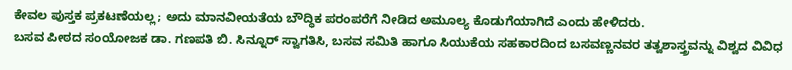ಕೇವಲ ಪುಸ್ತಕ ಪ್ರಕಟಣೆಯಲ್ಲ; ಅದು ಮಾನವೀಯತೆಯ ಬೌದ್ಧಿಕ ಪರಂಪರೆಗೆ ನೀಡಿದ ಅಮೂಲ್ಯ ಕೊಡುಗೆಯಾಗಿದೆ ಎಂದು ಹೇಳಿದರು.
ಬಸವ ಪೀಠದ ಸಂಯೋಜಕ ಡಾ. ಗಣಪತಿ ಬಿ. ಸಿನ್ನೂರ್ ಸ್ವಾಗತಿಸಿ, ಬಸವ ಸಮಿತಿ ಹಾಗೂ ಸಿಯುಕೆಯ ಸಹಕಾರದಿಂದ ಬಸವಣ್ಣನವರ ತತ್ವಶಾಸ್ತ್ರವನ್ನು ವಿಶ್ವದ ವಿವಿಧ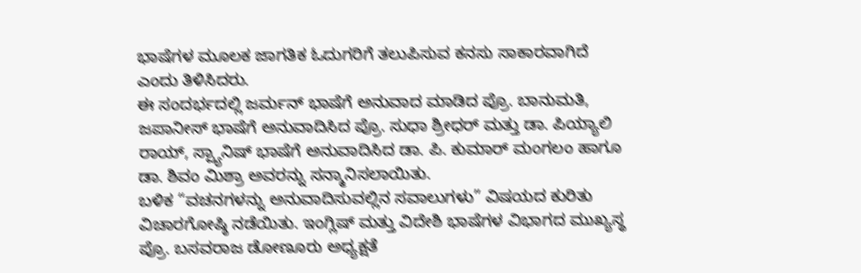ಭಾಷೆಗಳ ಮೂಲಕ ಜಾಗತಿಕ ಓದುಗರಿಗೆ ತಲುಪಿಸುವ ಕನಸು ಸಾಕಾರವಾಗಿದೆ ಎಂದು ತಿಳಿಸಿದರು.
ಈ ಸಂದರ್ಭದಲ್ಲಿ ಜರ್ಮನ್ ಭಾಷೆಗೆ ಅನುವಾದ ಮಾಡಿದ ಪ್ರೊ. ಬಾನುಮತಿ, ಜಪಾನೀಸ್ ಭಾಷೆಗೆ ಅನುವಾದಿಸಿದ ಪ್ರೊ. ಸುಧಾ ಶ್ರೀಧರ್ ಮತ್ತು ಡಾ. ಪಿಯ್ಯಾಲಿ ರಾಯ್, ಸ್ಪ್ಯಾನಿಷ್ ಭಾಷೆಗೆ ಅನುವಾದಿಸಿದ ಡಾ. ಪಿ. ಕುಮಾರ್ ಮಂಗಲಂ ಹಾಗೂ ಡಾ. ಶಿವಂ ಮಿಶ್ರಾ ಅವರನ್ನು ಸನ್ಮಾನಿಸಲಾಯಿತು.
ಬಳಿಕ “ವಚನಗಳನ್ನು ಅನುವಾದಿಸುವಲ್ಲಿನ ಸವಾಲುಗಳು” ವಿಷಯದ ಕುರಿತು ವಿಚಾರಗೋಷ್ಠಿ ನಡೆಯಿತು. ಇಂಗ್ಲಿಷ್ ಮತ್ತು ವಿದೇಶಿ ಭಾಷೆಗಳ ವಿಭಾಗದ ಮುಖ್ಯಸ್ಥ ಪ್ರೊ. ಬಸವರಾಜ ಡೋಣೂರು ಅಧ್ಯಕ್ಷತೆ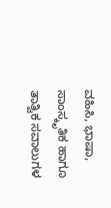ವಹಿಸಿ, ಭಾಷಾ, ಸಾಂಸ್ಕೃತಿಕ ಹಾಗೂ ತಾತ್ವಿಕ ಸವಾಲುಗಳ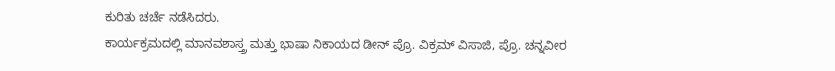ಕುರಿತು ಚರ್ಚೆ ನಡೆಸಿದರು.
ಕಾರ್ಯಕ್ರಮದಲ್ಲಿ ಮಾನವಶಾಸ್ತ್ರ ಮತ್ತು ಭಾಷಾ ನಿಕಾಯದ ಡೀನ್ ಪ್ರೊ. ವಿಕ್ರಮ್ ವಿಸಾಜಿ, ಪ್ರೊ. ಚನ್ನವೀರ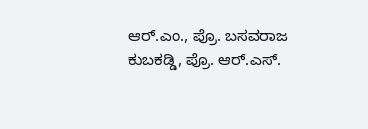ಆರ್.ಎಂ., ಪ್ರೊ. ಬಸವರಾಜ ಕುಬಕಡ್ಡಿ, ಪ್ರೊ. ಆರ್.ಎಸ್.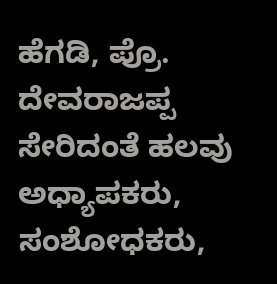ಹೆಗಡಿ, ಪ್ರೊ. ದೇವರಾಜಪ್ಪ ಸೇರಿದಂತೆ ಹಲವು ಅಧ್ಯಾಪಕರು, ಸಂಶೋಧಕರು,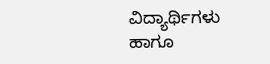ವಿದ್ಯಾರ್ಥಿಗಳು ಹಾಗೂ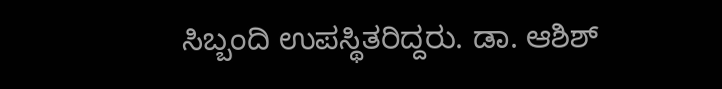ಸಿಬ್ಬಂದಿ ಉಪಸ್ಥಿತರಿದ್ದರು. ಡಾ. ಆಶಿಶ್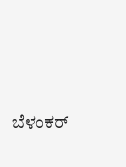ಬೆಳಂಕರ್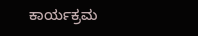ಕಾರ್ಯಕ್ರಮ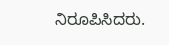ನಿರೂಪಿಸಿದರು.